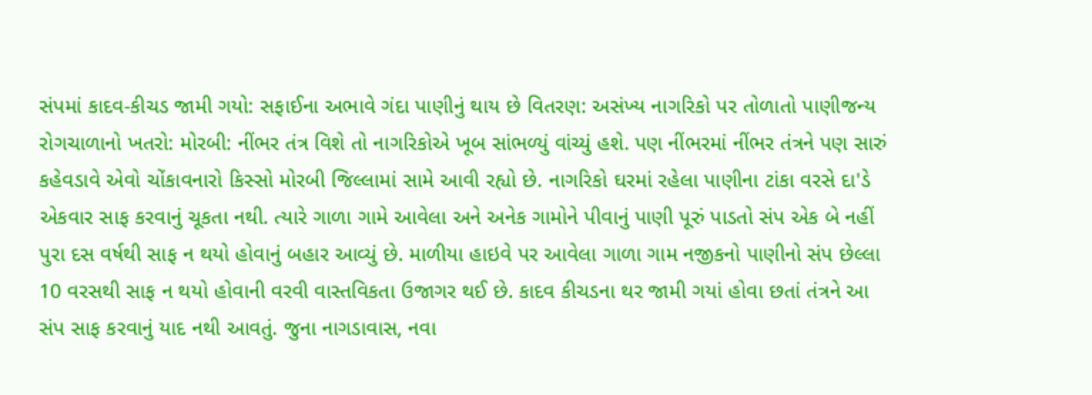સંપમાં કાદવ-કીચડ જામી ગયો: સફાઈના અભાવે ગંદા પાણીનું થાય છે વિતરણ: અસંખ્ય નાગરિકો પર તોળાતો પાણીજન્ય રોગચાળાનો ખતરો: મોરબી: નીંભર તંત્ર વિશે તો નાગરિકોએ ખૂબ સાંભળ્યું વાંચ્યું હશે. પણ નીંભરમાં નીંભર તંત્રને પણ સારું કહેવડાવે એવો ચોંકાવનારો કિસ્સો મોરબી જિલ્લામાં સામે આવી રહ્યો છે. નાગરિકો ઘરમાં રહેલા પાણીના ટાંકા વરસે દા'ડે એકવાર સાફ કરવાનું ચૂકતા નથી. ત્યારે ગાળા ગામે આવેલા અને અનેક ગામોને પીવાનું પાણી પૂરું પાડતો સંપ એક બે નહીં પુરા દસ વર્ષથી સાફ ન થયો હોવાનું બહાર આવ્યું છે. માળીયા હાઇવે પર આવેલા ગાળા ગામ નજીકનો પાણીનો સંપ છેલ્લા 10 વરસથી સાફ ન થયો હોવાની વરવી વાસ્તવિકતા ઉજાગર થઈ છે. કાદવ કીચડના થર જામી ગયાં હોવા છતાં તંત્રને આ સંપ સાફ કરવાનું યાદ નથી આવતું. જુના નાગડાવાસ, નવા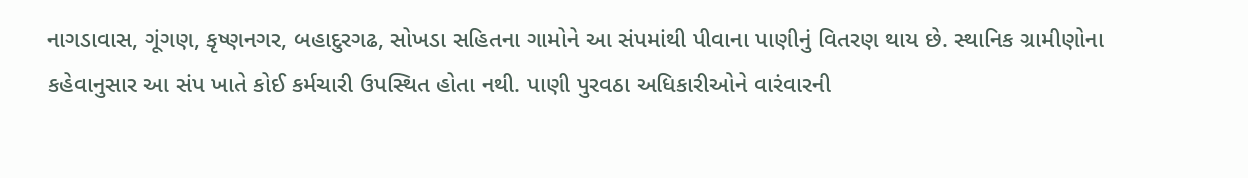નાગડાવાસ, ગૂંગણ, કૃષ્ણનગર, બહાદુરગઢ, સોખડા સહિતના ગામોને આ સંપમાંથી પીવાના પાણીનું વિતરણ થાય છે. સ્થાનિક ગ્રામીણોના કહેવાનુસાર આ સંપ ખાતે કોઈ કર્મચારી ઉપસ્થિત હોતા નથી. પાણી પુરવઠા અધિકારીઓને વારંવારની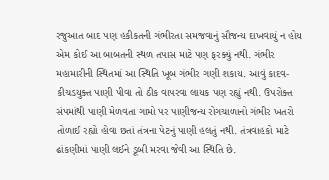રજુઆત બાદ પણ હકીકતની ગંભીરતા સમજવાનું સૌજન્ય દાખવાયું ન હોય એમ કોઈ આ બાબતની સ્થળ તપાસ માટે પણ ફરક્યું નથી. ગંભીર મહામારીની સ્થિતમાં આ સ્થિતિ ખૂબ ગંભીર ગણી શકાય. આવું કાદવ-કીચડયુક્ત પાણી પીવા તો ઠીક વાપરવા લાયક પણ રહ્યું નથી. ઉપરોક્ત સંપમાંથી પાણી મેળવતા ગામો પર પાણીજન્ય રોગચાળાનો ગંભીર ખતરો તોળાઈ રહ્યો હોવા છતાં તંત્રના પેટનું પાણી હલતું નથી. તંત્રવાહકો માટે ઢાંકણીમાં પાણી લઈને ડૂબી મરવા જેવી આ સ્થિતિ છે.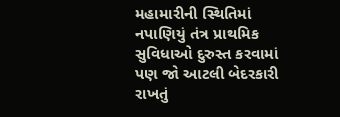મહામારીની સ્થિતિમાં નપાણિયું તંત્ર પ્રાથમિક સુવિધાઓ દુરુસ્ત કરવામાં પણ જો આટલી બેદરકારી રાખતું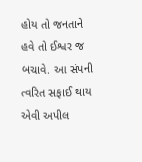હોય તો જનતાને હવે તો ઈશ્વર જ બચાવે. આ સંપની ત્વરિત સફાઈ થાય એવી અપીલ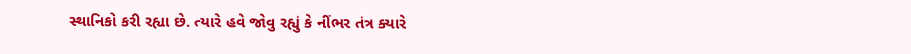સ્થાનિકો કરી રહ્યા છે. ત્યારે હવે જોવુ રહ્યું કે નીંભર તંત્ર ક્યારે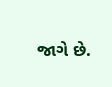જાગે છે.